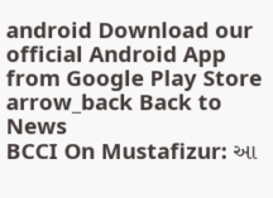android Download our official Android App from Google Play Store
arrow_back Back to News
BCCI On Mustafizur: આ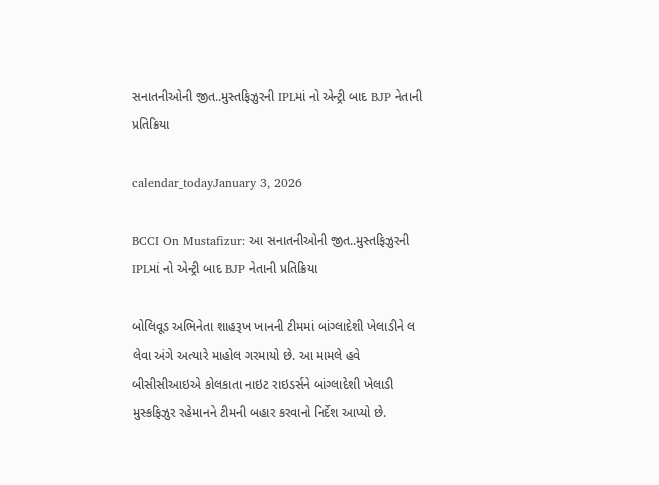સનાતનીઓની જીત..મુસ્તફિઝુરની IPLમાં નો એન્ટ્રી બાદ BJP નેતાની પ્રતિક્રિયા

calendar_todayJanuary 3, 2026

BCCI On Mustafizur: આ સનાતનીઓની જીત..મુસ્તફિઝુરની IPLમાં નો એન્ટ્રી બાદ BJP નેતાની પ્રતિક્રિયા

બોલિવૂડ અભિનેતા શાહરૂખ ખાનની ટીમમાં બાંગ્લાદેશી ખેલાડીને લ લેવા અંગે અત્યારે માહોલ ગરમાયો છે. આ મામલે હવે બીસીસીઆઇએ કોલકાતા નાઇટ રાઇડર્સને બાંગ્લાદેશી ખેલાડી મુસ્કફિઝુર રહેમાનને ટીમની બહાર કરવાનો નિર્દેશ આપ્યો છે.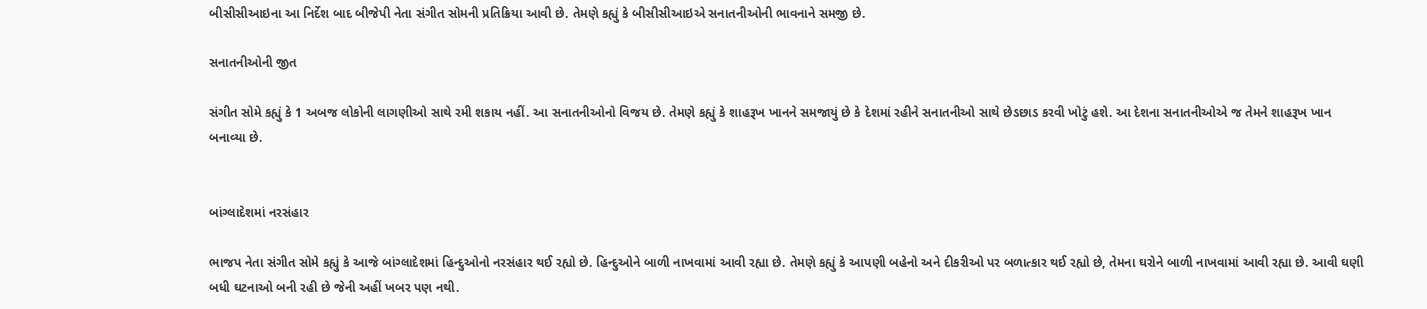બીસીસીઆઇના આ નિર્દેશ બાદ બીજેપી નેતા સંગીત સોમની પ્રતિક્રિયા આવી છે. તેમણે કહ્યું કે બીસીસીઆઇએ સનાતનીઓની ભાવનાને સમજી છે.

સનાતનીઓની જીત

સંગીત સોમે કહ્યું કે 1 અબજ લોકોની લાગણીઓ સાથે રમી શકાય નહીં. આ સનાતનીઓનો વિજય છે. તેમણે કહ્યું કે શાહરૂખ ખાનને સમજાયું છે કે દેશમાં રહીને સનાતનીઓ સાથે છેડછાડ કરવી ખોટું હશે. આ દેશના સનાતનીઓએ જ તેમને શાહરૂખ ખાન બનાવ્યા છે.


બાંગ્લાદેશમાં નરસંહાર

ભાજપ નેતા સંગીત સોમે કહ્યું કે આજે બાંગ્લાદેશમાં હિન્દુઓનો નરસંહાર થઈ રહ્યો છે. હિન્દુઓને બાળી નાખવામાં આવી રહ્યા છે. તેમણે કહ્યું કે આપણી બહેનો અને દીકરીઓ પર બળાત્કાર થઈ રહ્યો છે, તેમના ઘરોને બાળી નાખવામાં આવી રહ્યા છે. આવી ઘણી બધી ઘટનાઓ બની રહી છે જેની અહીં ખબર પણ નથી.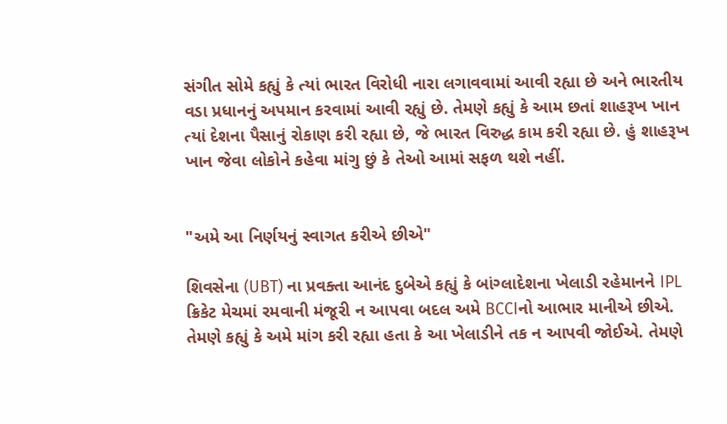સંગીત સોમે કહ્યું કે ત્યાં ભારત વિરોધી નારા લગાવવામાં આવી રહ્યા છે અને ભારતીય વડા પ્રધાનનું અપમાન કરવામાં આવી રહ્યું છે. તેમણે કહ્યું કે આમ છતાં શાહરૂખ ખાન ત્યાં દેશના પૈસાનું રોકાણ કરી રહ્યા છે, જે ભારત વિરુદ્ધ કામ કરી રહ્યા છે. હું શાહરૂખ ખાન જેવા લોકોને કહેવા માંગુ છું કે તેઓ આમાં સફળ થશે નહીં.


"અમે આ નિર્ણયનું સ્વાગત કરીએ છીએ"

શિવસેના (UBT) ના પ્રવક્તા આનંદ દુબેએ કહ્યું કે બાંગ્લાદેશના ખેલાડી રહેમાનને IPL ક્રિકેટ મેચમાં રમવાની મંજૂરી ન આપવા બદલ અમે BCCIનો આભાર માનીએ છીએ. તેમણે કહ્યું કે અમે માંગ કરી રહ્યા હતા કે આ ખેલાડીને તક ન આપવી જોઈએ. તેમણે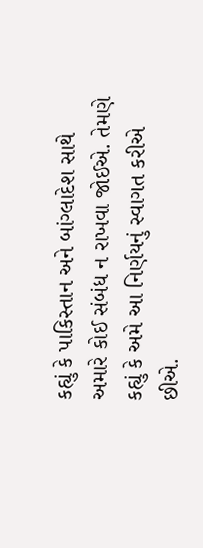કહ્યું કે પાકિસ્તાન અને બાંગ્લાદેશ સાથે અમારે કોઈ સંબંધ ન રાખવા જોઈએ. તેમણે કહ્યું કે અમે આ નિર્ણયનું સ્વાગત કરીએ છીએ.